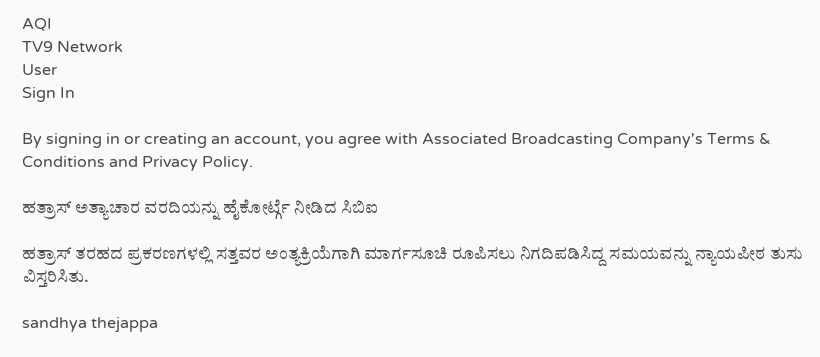AQI
TV9 Network
User
Sign In

By signing in or creating an account, you agree with Associated Broadcasting Company's Terms & Conditions and Privacy Policy.

ಹತ್ರಾಸ್ ಅತ್ಯಾಚಾರ ವರದಿಯನ್ನು ಹೈಕೋರ್ಟ್ಗೆ ನೀಡಿದ ಸಿಬಿಐ

ಹತ್ರಾಸ್ ತರಹದ ಪ್ರಕರಣಗಳಲ್ಲಿ ಸತ್ತವರ ಅಂತ್ಯಕ್ರಿಯೆಗಾಗಿ ಮಾರ್ಗಸೂಚಿ ರೂಪಿಸಲು ನಿಗದಿಪಡಿಸಿದ್ದ ಸಮಯವನ್ನು ನ್ಯಾಯಪೀಠ ತುಸು ವಿಸ್ತರಿಸಿತು.

sandhya thejappa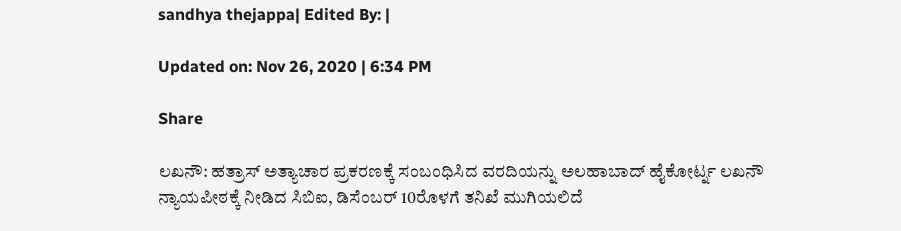sandhya thejappa| Edited By: |

Updated on: Nov 26, 2020 | 6:34 PM

Share

ಲಖನೌ: ಹತ್ರಾಸ್ ಅತ್ಯಾಚಾರ ಪ್ರಕರಣಕ್ಕೆ ಸಂಬಂಧಿಸಿದ ವರದಿಯನ್ನು ಅಲಹಾಬಾದ್ ಹೈಕೋರ್ಟ್ನ ಲಖನೌ ನ್ಯಾಯಪೀಠಕ್ಕೆ ನೀಡಿದ ಸಿಬಿಐ, ಡಿಸೆಂಬರ್ 10ರೊಳಗೆ ತನಿಖೆ ಮುಗಿಯಲಿದೆ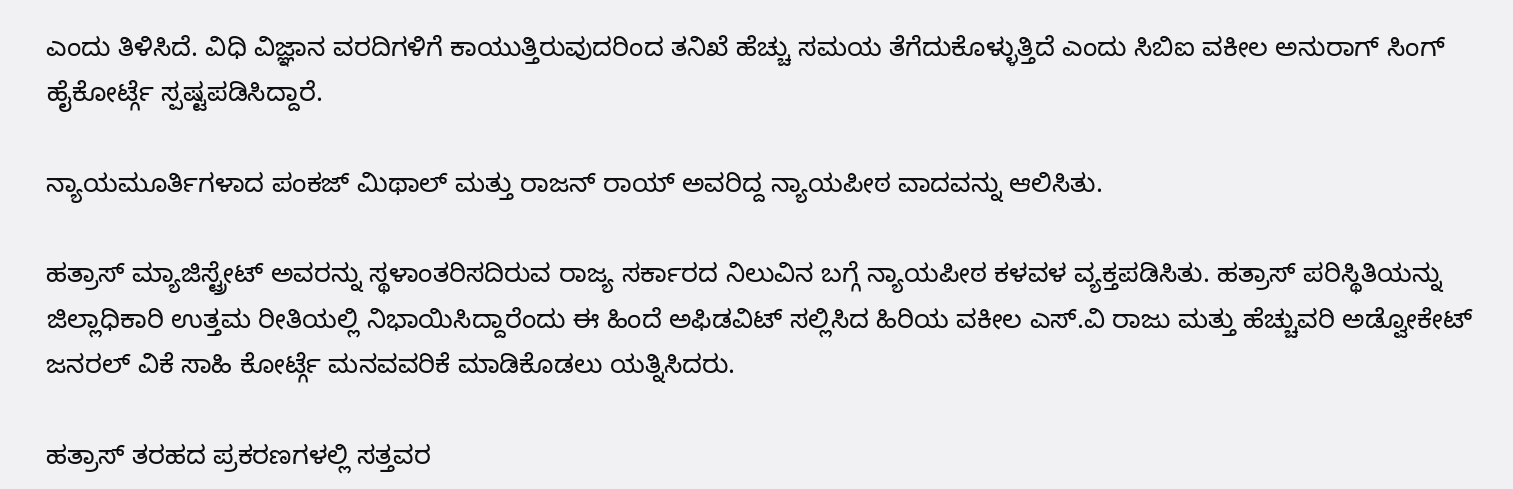ಎಂದು ತಿಳಿಸಿದೆ. ವಿಧಿ ವಿಜ್ಞಾನ ವರದಿಗಳಿಗೆ ಕಾಯುತ್ತಿರುವುದರಿಂದ ತನಿಖೆ ಹೆಚ್ಚು ಸಮಯ ತೆಗೆದುಕೊಳ್ಳುತ್ತಿದೆ ಎಂದು ಸಿಬಿಐ ವಕೀಲ ಅನುರಾಗ್ ಸಿಂಗ್ ಹೈಕೋರ್ಟ್ಗೆ ಸ್ಪಷ್ಟಪಡಿಸಿದ್ದಾರೆ.

ನ್ಯಾಯಮೂರ್ತಿಗಳಾದ ಪಂಕಜ್ ಮಿಥಾಲ್ ಮತ್ತು ರಾಜನ್ ರಾಯ್ ಅವರಿದ್ದ ನ್ಯಾಯಪೀಠ ವಾದವನ್ನು ಆಲಿಸಿತು.

ಹತ್ರಾಸ್ ಮ್ಯಾಜಿಸ್ಟ್ರೇಟ್ ಅವರನ್ನು ಸ್ಥಳಾಂತರಿಸದಿರುವ ರಾಜ್ಯ ಸರ್ಕಾರದ ನಿಲುವಿನ ಬಗ್ಗೆ ನ್ಯಾಯಪೀಠ ಕಳವಳ ವ್ಯಕ್ತಪಡಿಸಿತು. ಹತ್ರಾಸ್ ಪರಿಸ್ಥಿತಿಯನ್ನು ಜಿಲ್ಲಾಧಿಕಾರಿ ಉತ್ತಮ ರೀತಿಯಲ್ಲಿ ನಿಭಾಯಿಸಿದ್ದಾರೆಂದು ಈ ಹಿಂದೆ ಅಫಿಡವಿಟ್ ಸಲ್ಲಿಸಿದ ಹಿರಿಯ ವಕೀಲ ಎಸ್.ವಿ ರಾಜು ಮತ್ತು ಹೆಚ್ಚುವರಿ ಅಡ್ವೋಕೇಟ್ ಜನರಲ್ ವಿಕೆ ಸಾಹಿ ಕೋರ್ಟ್ಗೆ ಮನವವರಿಕೆ ಮಾಡಿಕೊಡಲು ಯತ್ನಿಸಿದರು.

ಹತ್ರಾಸ್ ತರಹದ ಪ್ರಕರಣಗಳಲ್ಲಿ ಸತ್ತವರ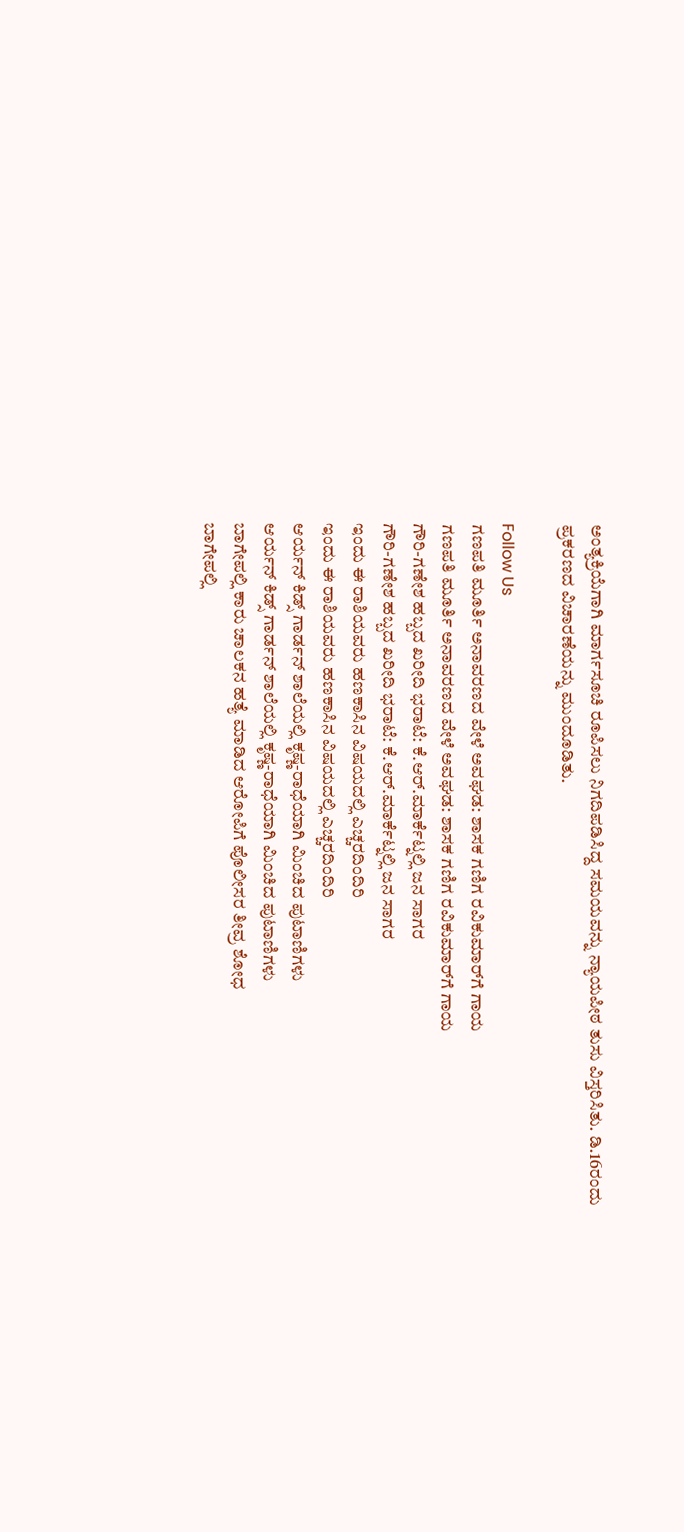ಅಂತ್ಯಕ್ರಿಯೆಗಾಗಿ ಮಾರ್ಗಸೂಚಿ ರೂಪಿಸಲು ನಿಗದಿಪಡಿಸಿದ್ದ ಸಮಯವನ್ನು ನ್ಯಾಯಪೀಠ ತುಸು ವಿಸ್ತರಿಸಿತು. ಡಿ.16ರಂದು ಪ್ರಕರಣದ ವಿಚಾರಣೆಯನ್ನು ಮುಂದೂಡಿತು.

Follow Us
ಗಣಪತಿ ಮೂರ್ತಿ ಅನಾವರಣದ ವೇಳೆ ಅವಘಡ: ಶಾಸಕ ಗಣಿಗ ರವಿಕುಮಾರ್‌ಗೆ ಗಾಯ
ಗಣಪತಿ ಮೂರ್ತಿ ಅನಾವರಣದ ವೇಳೆ ಅವಘಡ: ಶಾಸಕ ಗಣಿಗ ರವಿಕುಮಾರ್‌ಗೆ ಗಾಯ
ಗೌರಿ-ಗಣೇಶ ಹಬ್ಬದ ಖರೀದಿ ಭರಾಟೆ: ಕೆ.ಆರ್.ಮಾರ್ಕೆಟ್ನಲ್ಲಿ ಜನ ಸಾಗರ
ಗೌರಿ-ಗಣೇಶ ಹಬ್ಬದ ಖರೀದಿ ಭರಾಟೆ: ಕೆ.ಆರ್.ಮಾರ್ಕೆಟ್ನಲ್ಲಿ ಜನ ಸಾಗರ
ಇಂದು ಈ ರಾಶಿಯವರು ಹಣಕಾಸಿನ ವಿಷಯದಲ್ಲಿ ಎಚ್ಚರದಿಂದಿರಿ
ಇಂದು ಈ ರಾಶಿಯವರು ಹಣಕಾಸಿನ ವಿಷಯದಲ್ಲಿ ಎಚ್ಚರದಿಂದಿರಿ
ಆರ್ಯನ್ ಕಿಡ್ಸ್ ಗಾರ್ಡನ್ ಶಾಲೆಯಲ್ಲಿ ಕೃಷ್ಣ-ರಾಧೆಯಾಗಿ ಮಿಂಚಿದ ಪುಟಾಣಿಗಳು
ಆರ್ಯನ್ ಕಿಡ್ಸ್ ಗಾರ್ಡನ್ ಶಾಲೆಯಲ್ಲಿ ಕೃಷ್ಣ-ರಾಧೆಯಾಗಿ ಮಿಂಚಿದ ಪುಟಾಣಿಗಳು
ಬಾಗೇಪಲ್ಲಿ ಕಾರು ಚಾಲಕನ ಹತ್ಯೆ ಮಾಡಿದ ಆರೋಪಿಗೆ ಪೊಲೀಸರ ತೀವ್ರ ಶೋಧ
ಬಾಗೇಪಲ್ಲಿ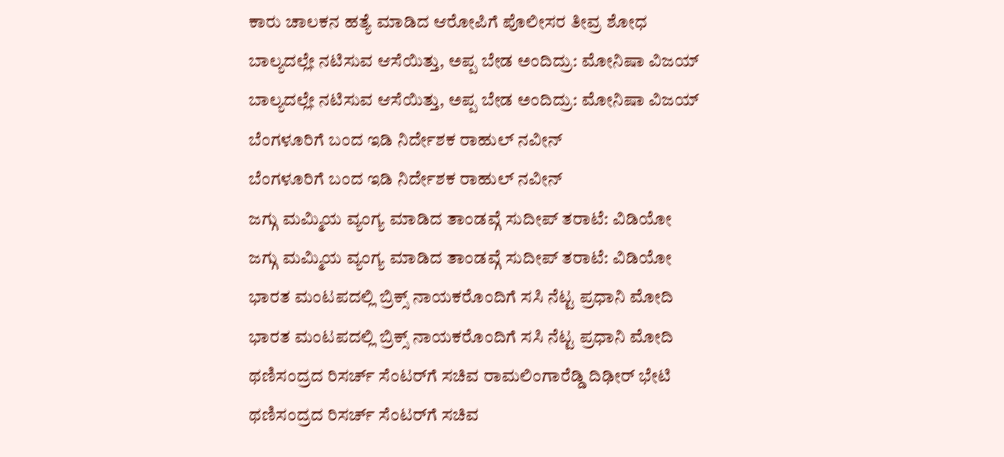ಕಾರು ಚಾಲಕನ ಹತ್ಯೆ ಮಾಡಿದ ಆರೋಪಿಗೆ ಪೊಲೀಸರ ತೀವ್ರ ಶೋಧ
ಬಾಲ್ಯದಲ್ಲೇ ನಟಿಸುವ ಆಸೆಯಿತ್ತು, ಅಪ್ಪ ಬೇಡ ಅಂದಿದ್ರು: ಮೋನಿಷಾ ವಿಜಯ್
ಬಾಲ್ಯದಲ್ಲೇ ನಟಿಸುವ ಆಸೆಯಿತ್ತು, ಅಪ್ಪ ಬೇಡ ಅಂದಿದ್ರು: ಮೋನಿಷಾ ವಿಜಯ್
ಬೆಂಗಳೂರಿಗೆ ಬಂದ ಇಡಿ ನಿರ್ದೇಶಕ ರಾಹುಲ್ ನವೀನ್
ಬೆಂಗಳೂರಿಗೆ ಬಂದ ಇಡಿ ನಿರ್ದೇಶಕ ರಾಹುಲ್ ನವೀನ್
ಜಗ್ಗು ಮಮ್ಮಿಯ ವ್ಯಂಗ್ಯ ಮಾಡಿದ ತಾಂಡವ್ಗೆ ಸುದೀಪ್ ತರಾಟೆ: ವಿಡಿಯೋ
ಜಗ್ಗು ಮಮ್ಮಿಯ ವ್ಯಂಗ್ಯ ಮಾಡಿದ ತಾಂಡವ್ಗೆ ಸುದೀಪ್ ತರಾಟೆ: ವಿಡಿಯೋ
ಭಾರತ ಮಂಟಪದಲ್ಲಿ ಬ್ರಿಕ್ಸ್ ನಾಯಕರೊಂದಿಗೆ ಸಸಿ ನೆಟ್ಟ ಪ್ರಧಾನಿ ಮೋದಿ
ಭಾರತ ಮಂಟಪದಲ್ಲಿ ಬ್ರಿಕ್ಸ್ ನಾಯಕರೊಂದಿಗೆ ಸಸಿ ನೆಟ್ಟ ಪ್ರಧಾನಿ ಮೋದಿ
ಥಣಿಸಂದ್ರದ ರಿಸರ್ಚ್ ಸೆಂಟರ್‌ಗೆ ಸಚಿವ ರಾಮಲಿಂಗಾರೆಡ್ಡಿ ದಿಢೀರ್ ಭೇಟಿ
ಥಣಿಸಂದ್ರದ ರಿಸರ್ಚ್ ಸೆಂಟರ್‌ಗೆ ಸಚಿವ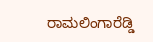ರಾಮಲಿಂಗಾರೆಡ್ಡಿ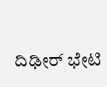ದಿಢೀರ್ ಭೇಟಿ